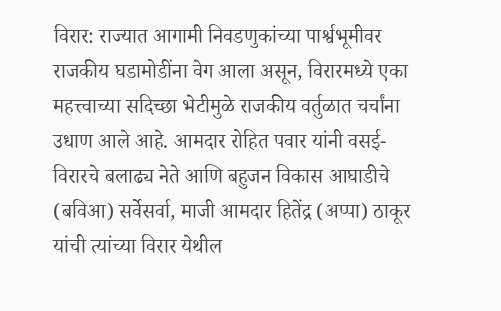विरार: राज्यात आगामी निवडणुकांच्या पार्श्वभूमीवर राजकीय घडामोडींना वेग आला असून, विरारमध्ये एका महत्त्वाच्या सदिच्छा भेटीमुळे राजकीय वर्तुळात चर्चांना उधाण आले आहे. आमदार रोहित पवार यांनी वसई-विरारचे बलाढ्य नेते आणि बहुजन विकास आघाडीचे (बविआ) सर्वेसर्वा, माजी आमदार हितेंद्र (अप्पा) ठाकूर यांची त्यांच्या विरार येथील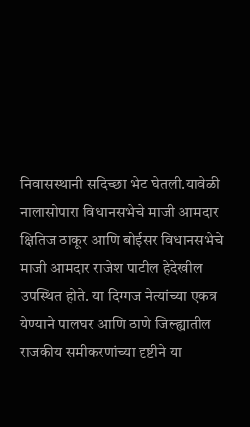निवासस्थानी सदिच्छा भेट घेतली.यावेळी नालासोपारा विधानसभेचे माजी आमदार क्षितिज ठाकूर आणि बोईसर विधानसभेचे माजी आमदार राजेश पाटील हेदेखील उपस्थित होते. या दिग्गज नेत्यांच्या एकत्र येण्याने पालघर आणि ठाणे जिल्ह्यातील राजकीय समीकरणांच्या दृष्टीने या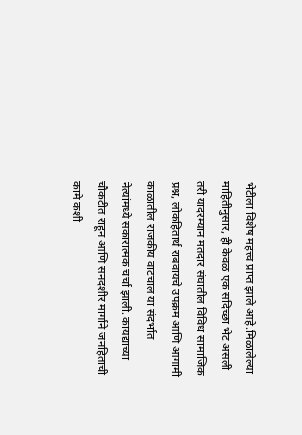भेटीला विशेष महत्त्व प्राप्त झाले आहे.मिळालेल्या माहितीनुसार, ही केवळ एक सदिच्छा भेट असली तरी यादरम्यान मतदार संघातील विविध सामाजिक प्रश्न, लोकहितार्थ राबवायचे उपक्रम आणि आगामी काळातील राजकीय वाटचाल या संदर्भात नेत्यांमध्ये सकारात्मक चर्चा झाली. कायद्याच्या चौकटीत राहून आणि सनदशीर मार्गाने जनहिताची कामे कशी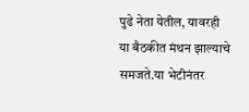पुढे नेता येतील, यावरही या बैठकीत मंथन झाल्याचे समजते.या भेटीनंतर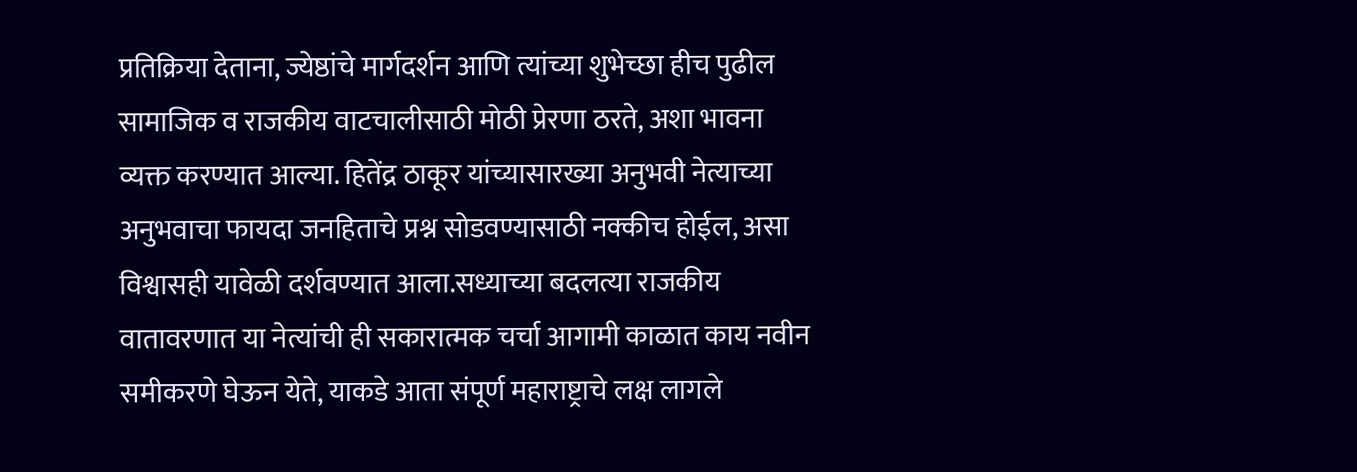प्रतिक्रिया देताना, ज्येष्ठांचे मार्गदर्शन आणि त्यांच्या शुभेच्छा हीच पुढील सामाजिक व राजकीय वाटचालीसाठी मोठी प्रेरणा ठरते, अशा भावना व्यक्त करण्यात आल्या. हितेंद्र ठाकूर यांच्यासारख्या अनुभवी नेत्याच्या अनुभवाचा फायदा जनहिताचे प्रश्न सोडवण्यासाठी नक्कीच होईल, असा विश्वासही यावेळी दर्शवण्यात आला.सध्याच्या बदलत्या राजकीय वातावरणात या नेत्यांची ही सकारात्मक चर्चा आगामी काळात काय नवीन समीकरणे घेऊन येते, याकडे आता संपूर्ण महाराष्ट्राचे लक्ष लागले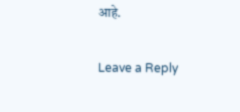आहे.

Leave a Reply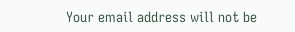Your email address will not be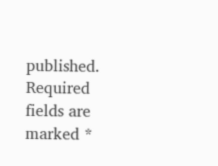published. Required fields are marked *